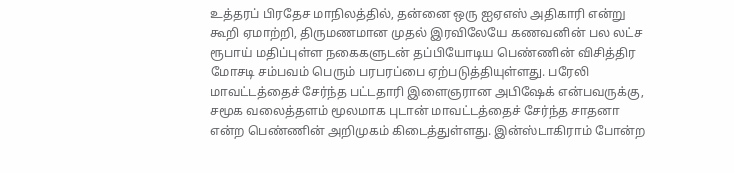உத்தரப் பிரதேச மாநிலத்தில், தன்னை ஒரு ஐஏஎஸ் அதிகாரி என்று கூறி ஏமாற்றி, திருமணமான முதல் இரவிலேயே கணவனின் பல லட்ச ரூபாய் மதிப்புள்ள நகைகளுடன் தப்பியோடிய பெண்ணின் விசித்திர மோசடி சம்பவம் பெரும் பரபரப்பை ஏற்படுத்தியுள்ளது. பரேலி மாவட்டத்தைச் சேர்ந்த பட்டதாரி இளைஞரான அபிஷேக் என்பவருக்கு, சமூக வலைத்தளம் மூலமாக புடான் மாவட்டத்தைச் சேர்ந்த சாதனா என்ற பெண்ணின் அறிமுகம் கிடைத்துள்ளது. இன்ஸ்டாகிராம் போன்ற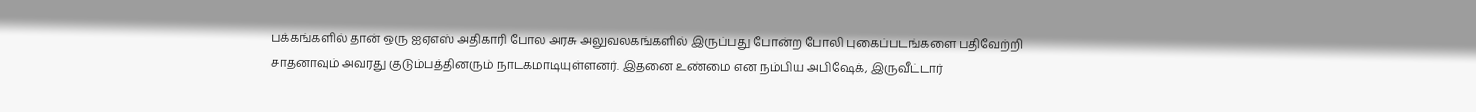பக்கங்களில் தான் ஒரு ஐஏஎஸ் அதிகாரி போல அரசு அலுவலகங்களில் இருப்பது போன்ற போலி புகைப்படங்களை பதிவேற்றி சாதனாவும் அவரது குடும்பத்தினரும் நாடகமாடியுள்ளனர். இதனை உண்மை என நம்பிய அபிஷேக், இருவீட்டார்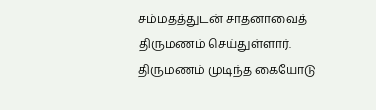சம்மதத்துடன் சாதனாவைத் திருமணம் செய்துள்ளார்.
திருமணம் முடிந்த கையோடு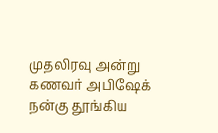முதலிரவு அன்று கணவர் அபிஷேக் நன்கு தூங்கிய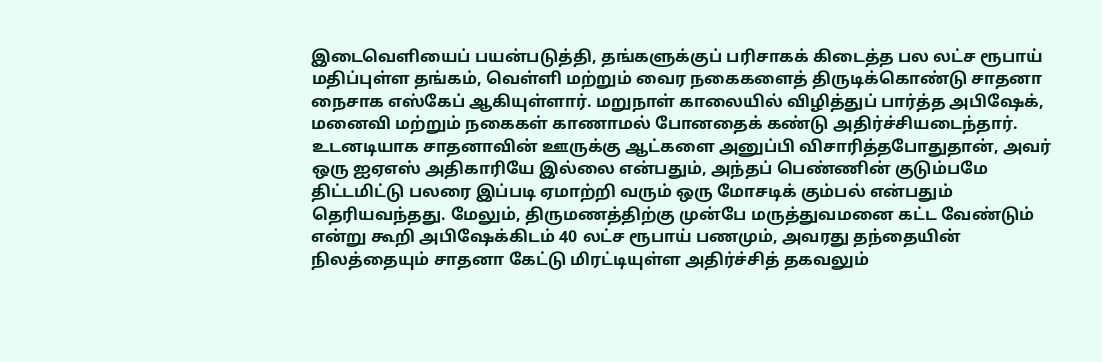இடைவெளியைப் பயன்படுத்தி, தங்களுக்குப் பரிசாகக் கிடைத்த பல லட்ச ரூபாய் மதிப்புள்ள தங்கம், வெள்ளி மற்றும் வைர நகைகளைத் திருடிக்கொண்டு சாதனா நைசாக எஸ்கேப் ஆகியுள்ளார். மறுநாள் காலையில் விழித்துப் பார்த்த அபிஷேக், மனைவி மற்றும் நகைகள் காணாமல் போனதைக் கண்டு அதிர்ச்சியடைந்தார். உடனடியாக சாதனாவின் ஊருக்கு ஆட்களை அனுப்பி விசாரித்தபோதுதான், அவர் ஒரு ஐஏஎஸ் அதிகாரியே இல்லை என்பதும், அந்தப் பெண்ணின் குடும்பமே திட்டமிட்டு பலரை இப்படி ஏமாற்றி வரும் ஒரு மோசடிக் கும்பல் என்பதும் தெரியவந்தது. மேலும், திருமணத்திற்கு முன்பே மருத்துவமனை கட்ட வேண்டும் என்று கூறி அபிஷேக்கிடம் 40 லட்ச ரூபாய் பணமும், அவரது தந்தையின் நிலத்தையும் சாதனா கேட்டு மிரட்டியுள்ள அதிர்ச்சித் தகவலும்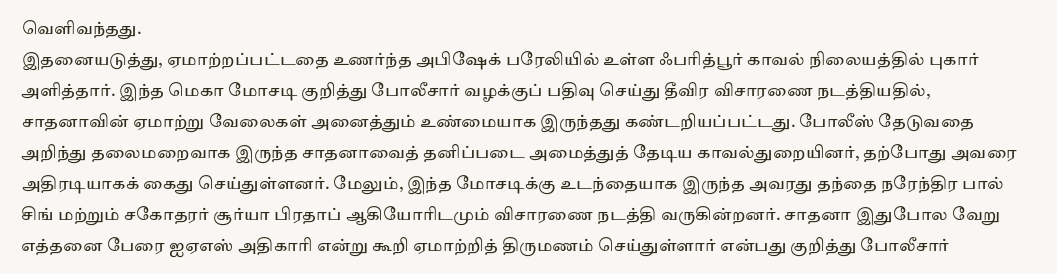வெளிவந்தது.
இதனையடுத்து, ஏமாற்றப்பட்டதை உணர்ந்த அபிஷேக் பரேலியில் உள்ள ஃபரித்பூர் காவல் நிலையத்தில் புகார் அளித்தார். இந்த மெகா மோசடி குறித்து போலீசார் வழக்குப் பதிவு செய்து தீவிர விசாரணை நடத்தியதில், சாதனாவின் ஏமாற்று வேலைகள் அனைத்தும் உண்மையாக இருந்தது கண்டறியப்பட்டது. போலீஸ் தேடுவதை அறிந்து தலைமறைவாக இருந்த சாதனாவைத் தனிப்படை அமைத்துத் தேடிய காவல்துறையினர், தற்போது அவரை அதிரடியாகக் கைது செய்துள்ளனர். மேலும், இந்த மோசடிக்கு உடந்தையாக இருந்த அவரது தந்தை நரேந்திர பால் சிங் மற்றும் சகோதரர் சூர்யா பிரதாப் ஆகியோரிடமும் விசாரணை நடத்தி வருகின்றனர். சாதனா இதுபோல வேறு எத்தனை பேரை ஐஏஎஸ் அதிகாரி என்று கூறி ஏமாற்றித் திருமணம் செய்துள்ளார் என்பது குறித்து போலீசார்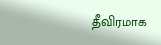தீவிரமாக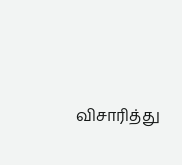விசாரித்து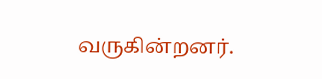வருகின்றனர்.